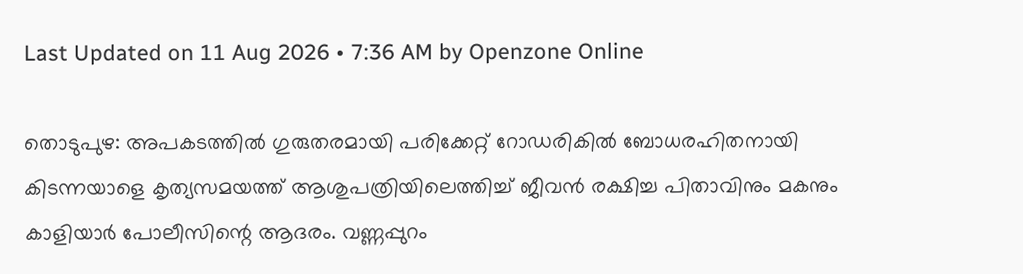Last Updated on 11 Aug 2026 • 7:36 AM by Openzone Online

തൊടുപുഴ: അപകടത്തിൽ ഗുരുതരമായി പരിക്കേറ്റ് റോഡരികിൽ ബോധരഹിതനായി കിടന്നയാളെ കൃത്യസമയത്ത് ആശുപത്രിയിലെത്തിച്ച് ജീവൻ രക്ഷിച്ച പിതാവിനും മകനും കാളിയാർ പോലീസിന്റെ ആദരം. വണ്ണപ്പുറം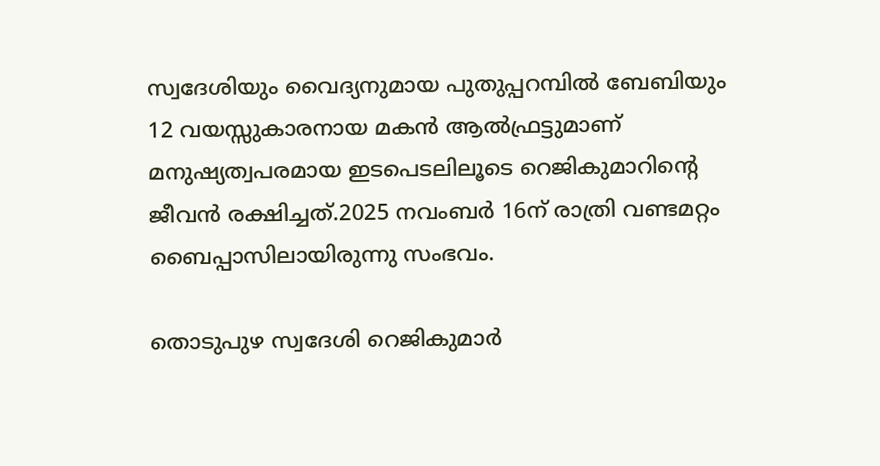സ്വദേശിയും വൈദ്യനുമായ പുതുപ്പറമ്പിൽ ബേബിയും 12 വയസ്സുകാരനായ മകൻ ആൽഫ്രട്ടുമാണ് മനുഷ്യത്വപരമായ ഇടപെടലിലൂടെ റെജികുമാറിന്റെ ജീവൻ രക്ഷിച്ചത്.2025 നവംബർ 16ന് രാത്രി വണ്ടമറ്റം ബൈപ്പാസിലായിരുന്നു സംഭവം.

തൊടുപുഴ സ്വദേശി റെജികുമാർ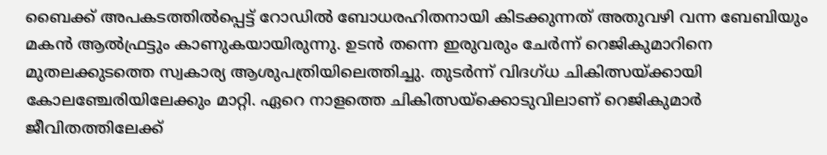ബൈക്ക് അപകടത്തിൽപ്പെട്ട് റോഡിൽ ബോധരഹിതനായി കിടക്കുന്നത് അതുവഴി വന്ന ബേബിയും മകൻ ആൽഫ്രട്ടും കാണുകയായിരുന്നു. ഉടൻ തന്നെ ഇരുവരും ചേർന്ന് റെജികുമാറിനെ മുതലക്കുടത്തെ സ്വകാര്യ ആശുപത്രിയിലെത്തിച്ചു. തുടർന്ന് വിദഗ്ധ ചികിത്സയ്ക്കായി കോലഞ്ചേരിയിലേക്കും മാറ്റി. ഏറെ നാളത്തെ ചികിത്സയ്ക്കൊടുവിലാണ് റെജികുമാർ ജീവിതത്തിലേക്ക്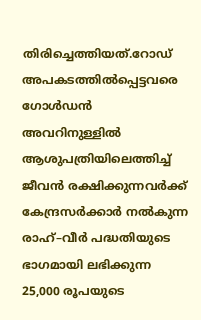തിരിച്ചെത്തിയത്.റോഡ് അപകടത്തിൽപ്പെട്ടവരെ ഗോൾഡൻ അവറിനുള്ളിൽ ആശുപത്രിയിലെത്തിച്ച് ജീവൻ രക്ഷിക്കുന്നവർക്ക് കേന്ദ്രസർക്കാർ നൽകുന്ന രാഹ്–വീർ പദ്ധതിയുടെ ഭാഗമായി ലഭിക്കുന്ന 25,000 രൂപയുടെ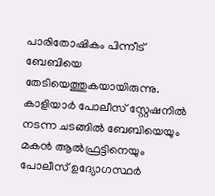പാരിതോഷികം പിന്നീട് ബേബിയെ തേടിയെത്തുകയായിരുന്നു. കാളിയാർ പോലീസ് സ്റ്റേഷനിൽ നടന്ന ചടങ്ങിൽ ബേബിയെയും മകൻ ആൽഫ്രട്ടിനെയും പോലീസ് ഉദ്യോഗസ്ഥർ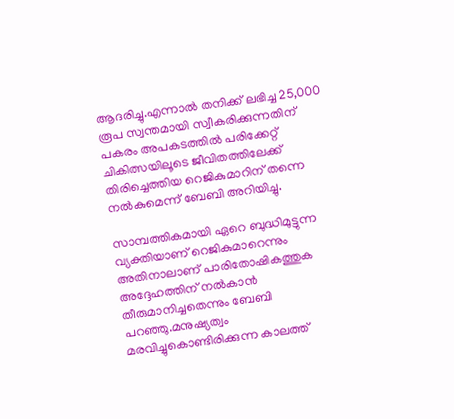ആദരിച്ചു.എന്നാൽ തനിക്ക് ലഭിച്ച 25,000 രൂപ സ്വന്തമായി സ്വീകരിക്കുന്നതിന് പകരം അപകടത്തിൽ പരിക്കേറ്റ് ചികിത്സയിലൂടെ ജീവിതത്തിലേക്ക് തിരിച്ചെത്തിയ റെജികുമാറിന് തന്നെ നൽകുമെന്ന് ബേബി അറിയിച്ചു.

സാമ്പത്തികമായി ഏറെ ബുദ്ധിമുട്ടുന്ന വ്യക്തിയാണ് റെജികുമാറെന്നും അതിനാലാണ് പാരിതോഷികത്തുക അദ്ദേഹത്തിന് നൽകാൻ തീരുമാനിച്ചതെന്നും ബേബി പറഞ്ഞു.മനുഷ്യത്വം മരവിച്ചുകൊണ്ടിരിക്കുന്ന കാലത്ത്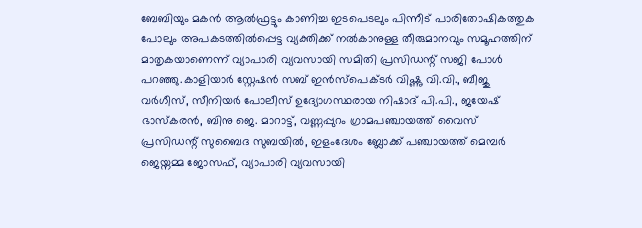ബേബിയും മകൻ ആൽഫ്രട്ടും കാണിച്ച ഇടപെടലും പിന്നീട് പാരിതോഷികത്തുക പോലും അപകടത്തിൽപ്പെട്ട വ്യക്തിക്ക് നൽകാനുള്ള തീരുമാനവും സമൂഹത്തിന് മാതൃകയാണെന്ന് വ്യാപാരി വ്യവസായി സമിതി പ്രസിഡന്റ് സജി പോൾ പറഞ്ഞു.കാളിയാർ സ്റ്റേഷൻ സബ് ഇൻസ്പെക്ടർ വിഷ്ണു വി.വി., ബീജു വർഗീസ്, സീനിയർ പോലീസ് ഉദ്യോഗസ്ഥരായ നിഷാദ് പി.പി., ജയേഷ് ഭാസ്കരൻ, ബിനു ജെ. മാറാട്ട്, വണ്ണപ്പുറം ഗ്രാമപഞ്ചായത്ത് വൈസ് പ്രസിഡന്റ് സുബൈദ സുബയിൽ, ഇളംദേശം ബ്ലോക്ക് പഞ്ചായത്ത് മെമ്പർ ജെയ്നമ്മ ജോസഫ്, വ്യാപാരി വ്യവസായി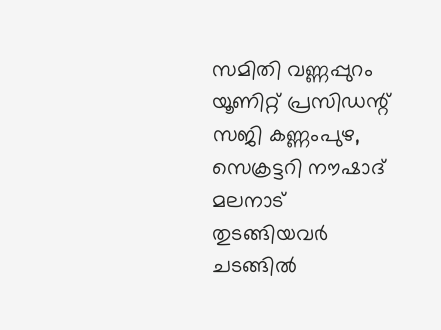സമിതി വണ്ണപ്പുറം യൂണിറ്റ് പ്രസിഡന്റ് സജി കണ്ണംപുഴ, സെക്രട്ടറി നൗഷാദ് മലനാട് തുടങ്ങിയവർ ചടങ്ങിൽ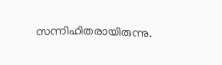സന്നിഹിതരായിരുന്നു.